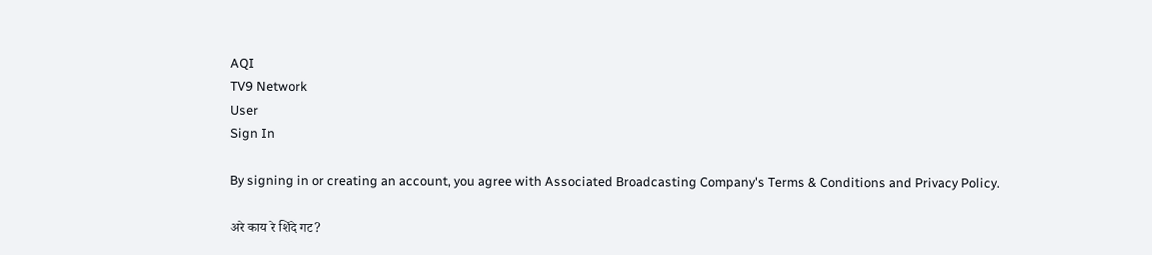AQI
TV9 Network
User
Sign In

By signing in or creating an account, you agree with Associated Broadcasting Company's Terms & Conditions and Privacy Policy.

अरे काय रे शिंदे गट?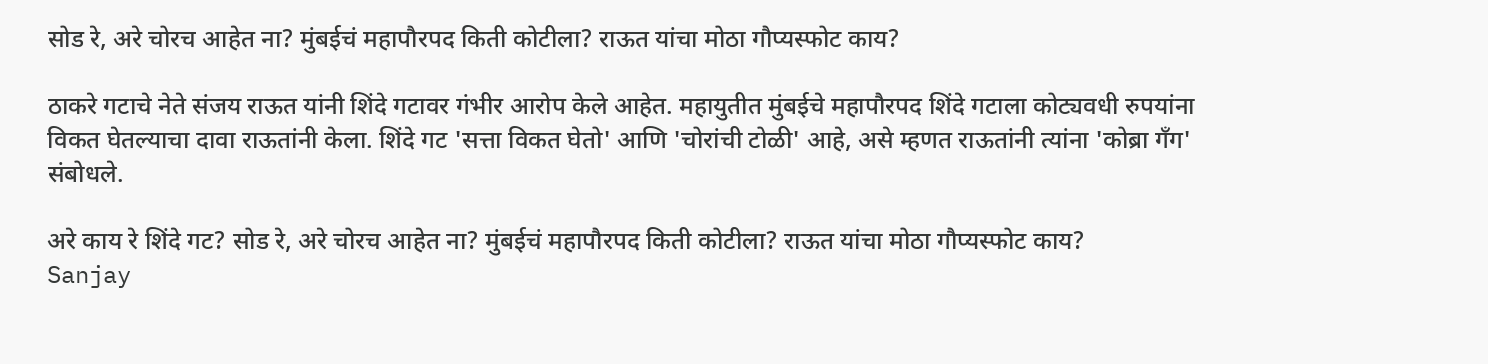सोड रे, अरे चोरच आहेत ना? मुंबईचं महापौरपद किती कोटीला? राऊत यांचा मोठा गौप्यस्फोट काय?

ठाकरे गटाचे नेते संजय राऊत यांनी शिंदे गटावर गंभीर आरोप केले आहेत. महायुतीत मुंबईचे महापौरपद शिंदे गटाला कोट्यवधी रुपयांना विकत घेतल्याचा दावा राऊतांनी केला. शिंदे गट 'सत्ता विकत घेतो' आणि 'चोरांची टोळी' आहे, असे म्हणत राऊतांनी त्यांना 'कोब्रा गँग' संबोधले.

अरे काय रे शिंदे गट? सोड रे, अरे चोरच आहेत ना? मुंबईचं महापौरपद किती कोटीला? राऊत यांचा मोठा गौप्यस्फोट काय?
Sanjay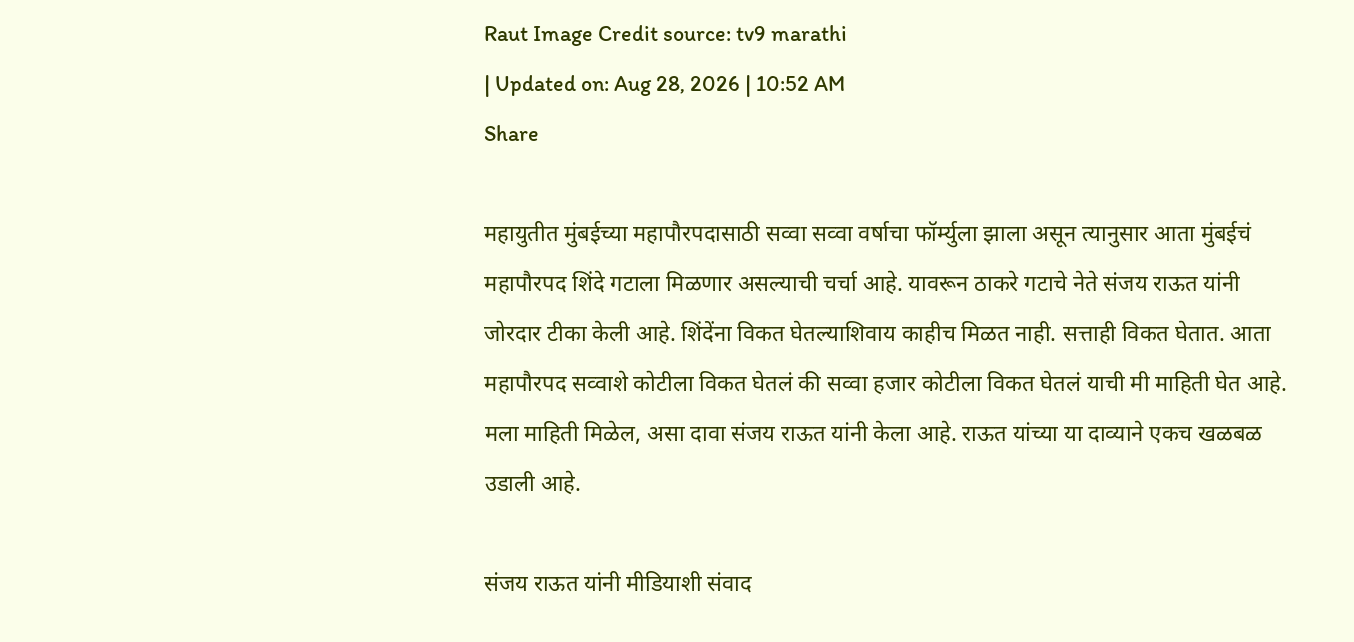Raut Image Credit source: tv9 marathi
| Updated on: Aug 28, 2026 | 10:52 AM
Share

महायुतीत मुंबईच्या महापौरपदासाठी सव्वा सव्वा वर्षाचा फॉर्म्युला झाला असून त्यानुसार आता मुंबईचं महापौरपद शिंदे गटाला मिळणार असल्याची चर्चा आहे. यावरून ठाकरे गटाचे नेते संजय राऊत यांनी जोरदार टीका केली आहे. शिंदेंना विकत घेतल्याशिवाय काहीच मिळत नाही. सत्ताही विकत घेतात. आता महापौरपद सव्वाशे कोटीला विकत घेतलं की सव्वा हजार कोटीला विकत घेतलं याची मी माहिती घेत आहे. मला माहिती मिळेल, असा दावा संजय राऊत यांनी केला आहे. राऊत यांच्या या दाव्याने एकच खळबळ उडाली आहे.

संजय राऊत यांनी मीडियाशी संवाद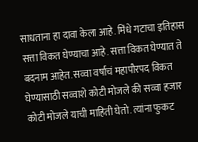साधताना हा दावा केला आहे. मिंधे गटाचा इतिहास सत्ता विकत घेण्याचा आहे. सत्ता विकत घेण्यात ते बदनाम आहेत. सव्वा वर्षाचं महापौरपद विकत घेण्यासाठी सव्वाशे कोटी मोजले की सव्वा हजार कोटी मोजले याची माहिती घेतो. त्यांना फुकट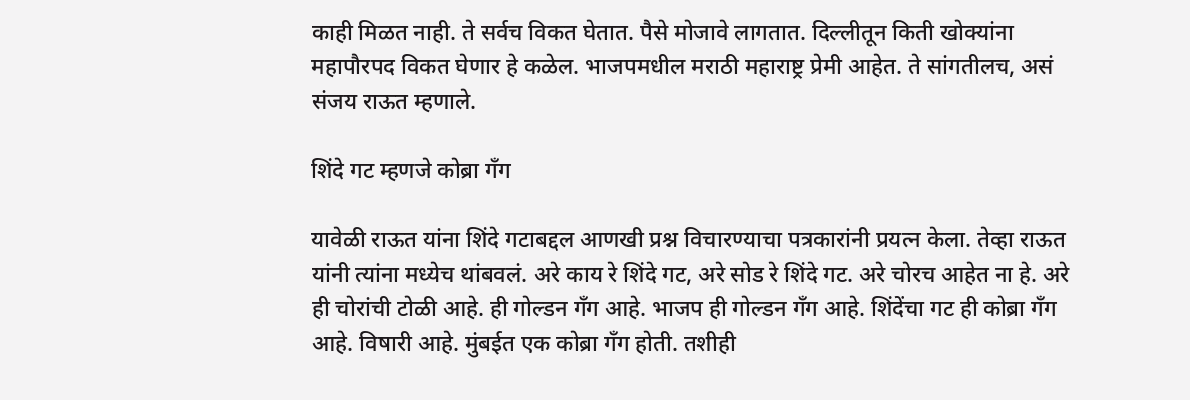काही मिळत नाही. ते सर्वच विकत घेतात. पैसे मोजावे लागतात. दिल्लीतून किती खोक्यांना महापौरपद विकत घेणार हे कळेल. भाजपमधील मराठी महाराष्ट्र प्रेमी आहेत. ते सांगतीलच, असं संजय राऊत म्हणाले.

शिंदे गट म्हणजे कोब्रा गँग

यावेळी राऊत यांना शिंदे गटाबद्दल आणखी प्रश्न विचारण्याचा पत्रकारांनी प्रयत्न केला. तेव्हा राऊत यांनी त्यांना मध्येच थांबवलं. अरे काय रे शिंदे गट, अरे सोड रे शिंदे गट. अरे चोरच आहेत ना हे. अरे ही चोरांची टोळी आहे. ही गोल्डन गँग आहे. भाजप ही गोल्डन गँग आहे. शिंदेंचा गट ही कोब्रा गँग आहे. विषारी आहे. मुंबईत एक कोब्रा गँग होती. तशीही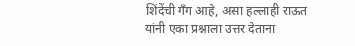शिंदेंची गँग आहे, असा हल्लाही राऊत यांनी एका प्रश्नाला उत्तर देताना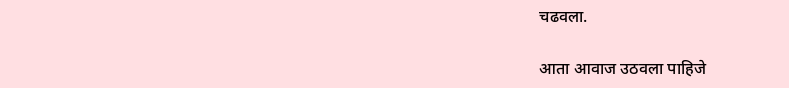चढवला.

आता आवाज उठवला पाहिजे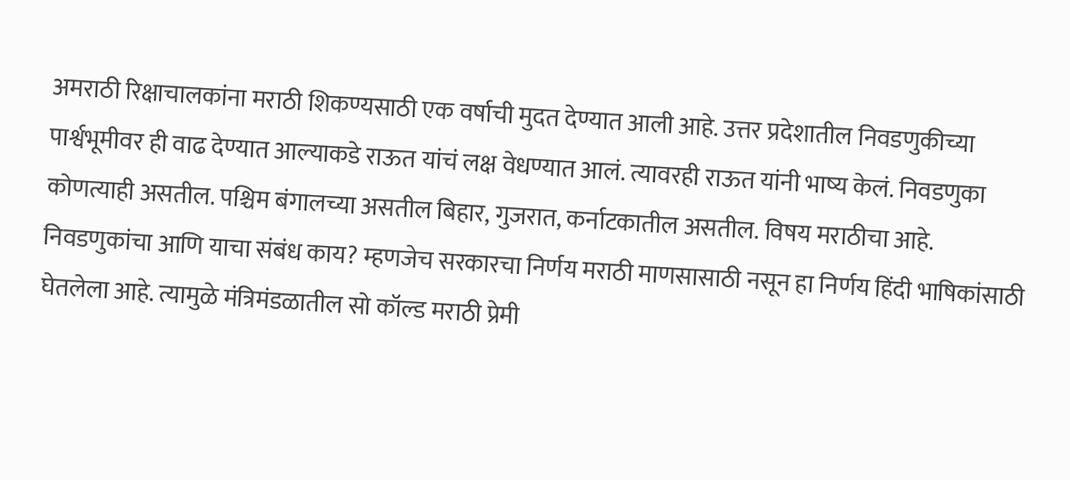अमराठी रिक्षाचालकांना मराठी शिकण्यसाठी एक वर्षाची मुदत देण्यात आली आहे. उत्तर प्रदेशातील निवडणुकीच्या पार्श्वभूमीवर ही वाढ देण्यात आल्याकडे राऊत यांचं लक्ष वेधण्यात आलं. त्यावरही राऊत यांनी भाष्य केलं. निवडणुका कोणत्याही असतील. पश्चिम बंगालच्या असतील बिहार, गुजरात, कर्नाटकातील असतील. विषय मराठीचा आहे. निवडणुकांचा आणि याचा संबंध काय? म्हणजेच सरकारचा निर्णय मराठी माणसासाठी नसून हा निर्णय हिंदी भाषिकांसाठी घेतलेला आहे. त्यामुळे मंत्रिमंडळातील सो कॉल्ड मराठी प्रेमी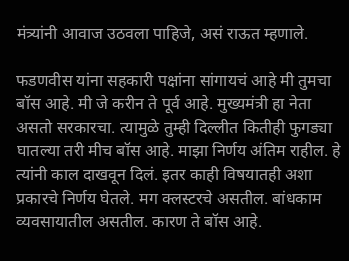मंत्र्यांनी आवाज उठवला पाहिजे, असं राऊत म्हणाले.

फडणवीस यांना सहकारी पक्षांना सांगायचं आहे मी तुमचा बॉस आहे. मी जे करीन ते पूर्व आहे. मुख्यमंत्री हा नेता असतो सरकारचा. त्यामुळे तुम्ही दिल्लीत कितीही फुगड्या घातल्या तरी मीच बॉस आहे. माझा निर्णय अंतिम राहील. हे त्यांनी काल दाखवून दिलं. इतर काही विषयातही अशा प्रकारचे निर्णय घेतले. मग क्लस्टरचे असतील. बांधकाम व्यवसायातील असतील. कारण ते बॉस आहे.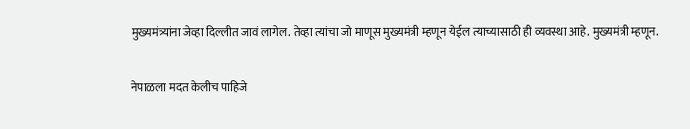मुख्यमंत्र्यांना जेव्हा दिल्लीत जावं लागेल. तेव्हा त्यांचा जो माणूस मुख्यमंत्री म्हणून येईल त्याच्यासाठी ही व्यवस्था आहे. मुख्यमंत्री म्हणून.

नेपाळला मदत केलीच पाहिजे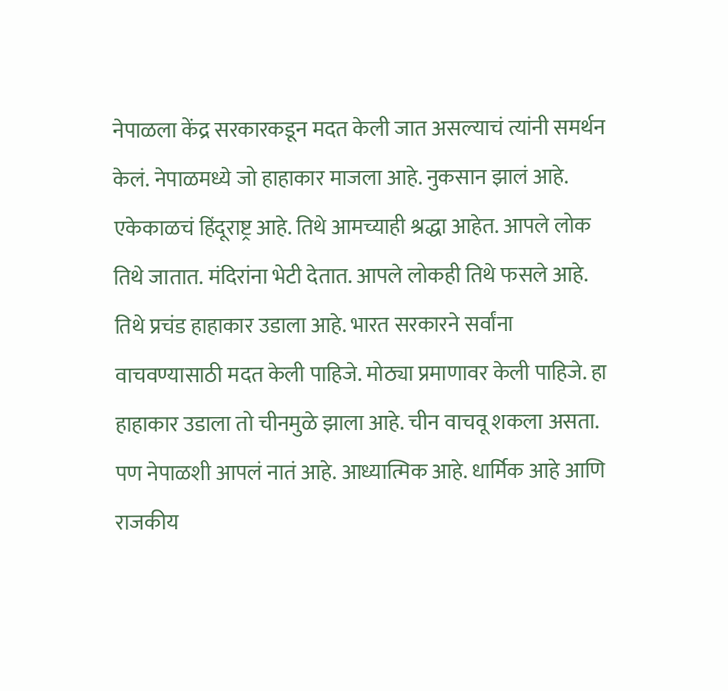नेपाळला केंद्र सरकारकडून मदत केली जात असल्याचं त्यांनी समर्थन केलं. नेपाळमध्ये जो हाहाकार माजला आहे. नुकसान झालं आहे. एकेकाळचं हिंदूराष्ट्र आहे. तिथे आमच्याही श्रद्धा आहेत. आपले लोक तिथे जातात. मंदिरांना भेटी देतात. आपले लोकही तिथे फसले आहे. तिथे प्रचंड हाहाकार उडाला आहे. भारत सरकारने सर्वांना वाचवण्यासाठी मदत केली पाहिजे. मोठ्या प्रमाणावर केली पाहिजे. हा हाहाकार उडाला तो चीनमुळे झाला आहे. चीन वाचवू शकला असता. पण नेपाळशी आपलं नातं आहे. आध्यात्मिक आहे. धार्मिक आहे आणि राजकीय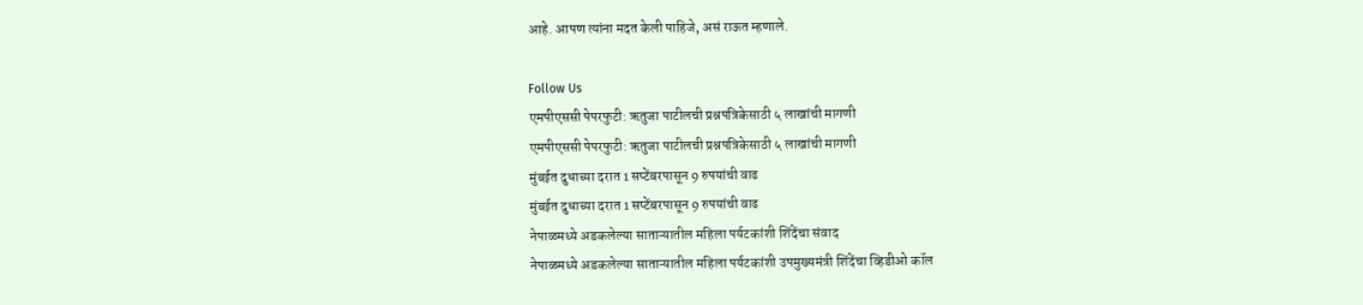आहे. आपण त्यांना मदत केली पाहिजे, असं राऊत म्हणाले.

Follow Us
एमपीएससी पेपरफुटी: ऋतुजा पाटीलची प्रश्नपत्रिकेसाठी ५ लाखांची मागणी
एमपीएससी पेपरफुटी: ऋतुजा पाटीलची प्रश्नपत्रिकेसाठी ५ लाखांची मागणी
मुंबईत दुधाच्या दरात 1 सप्टेंबरपासून 9 रुपयांची वाढ
मुंबईत दुधाच्या दरात 1 सप्टेंबरपासून 9 रुपयांची वाढ
नेपाळमध्ये अडकलेल्या साताऱ्यातील महिला पर्यटकांशी शिंदेंचा संवाद
नेपाळमध्ये अडकलेल्या साताऱ्यातील महिला पर्यटकांशी उपमुख्यमंत्री शिंदेंचा व्हिडीओ कॉल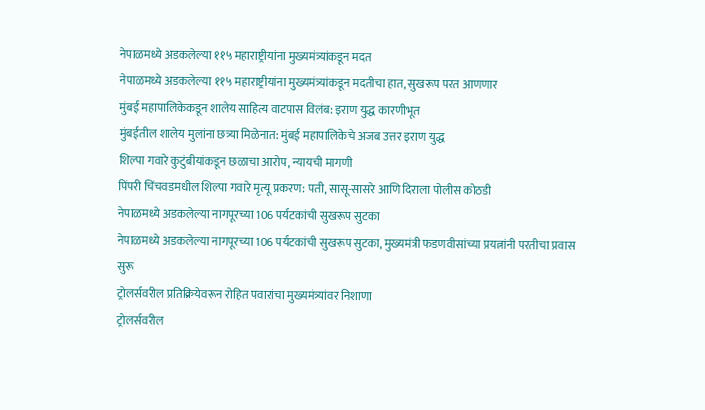नेपाळमध्ये अडकलेल्या ११५ महाराष्ट्रीयांना मुख्यमंत्र्यांकडून मदत
नेपाळमध्ये अडकलेल्या ११५ महाराष्ट्रीयांना मुख्यमंत्र्यांकडून मदतीचा हात, सुखरूप परत आणणार
मुंबई महापालिकेकडून शालेय साहित्य वाटपास विलंब: इराण युद्ध कारणीभूत
मुंबईतील शालेय मुलांना छत्र्या मिळेनात: मुंबई महापालिकेचे अजब उत्तर इराण युद्ध
शिल्पा गवारे कुटुंबीयांकडून छळाचा आरोप, न्यायची मागणी
पिंपरी चिंचवडमधील शिल्पा गवारे मृत्यू प्रकरण: पती, सासू-सासरे आणि दिराला पोलीस कोठडी
नेपाळमध्ये अडकलेल्या नागपूरच्या 106 पर्यटकांची सुखरूप सुटका
नेपाळमध्ये अडकलेल्या नागपूरच्या 106 पर्यटकांची सुखरूप सुटका, मुख्यमंत्री फडणवीसांच्या प्रयत्नांनी परतीचा प्रवास सुरू
ट्रोलर्सवरील प्रतिक्रियेवरून रोहित पवारांचा मुख्यमंत्र्यांवर निशाणा
ट्रोलर्सवरील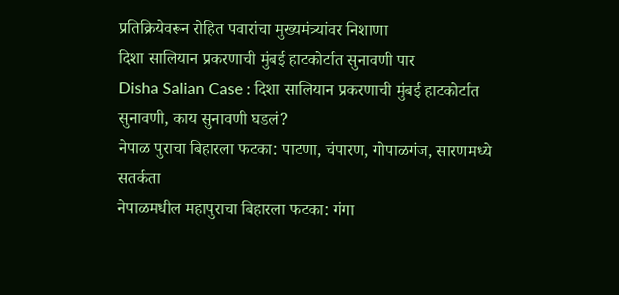प्रतिक्रियेवरून रोहित पवारांचा मुख्यमंत्र्यांवर निशाणा
दिशा सालियान प्रकरणाची मुंबई हाटकोर्टात सुनावणी पार
Disha Salian Case : दिशा सालियान प्रकरणाची मुंबई हाटकोर्टात सुनावणी, काय सुनावणी घडलं?
नेपाळ पुराचा बिहारला फटका: पाटणा, चंपारण, गोपाळगंज, सारणमध्ये सतर्कता
नेपाळमधील महापुराचा बिहारला फटका: गंगा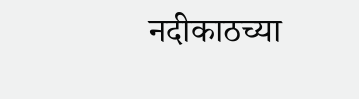नदीकाठच्या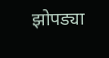झोपड्या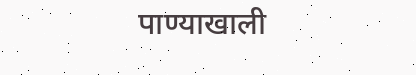पाण्याखाली